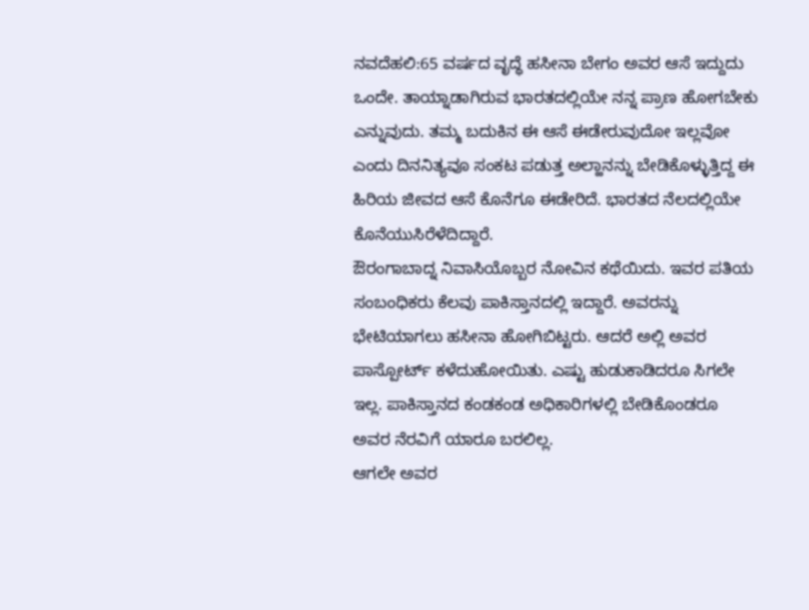ನವದೆಹಲಿ:65 ವರ್ಷದ ವೃದ್ಧೆ ಹಸೀನಾ ಬೇಗಂ ಅವರ ಆಸೆ ಇದ್ದುದು ಒಂದೇ. ತಾಯ್ನಾಡಾಗಿರುವ ಭಾರತದಲ್ಲಿಯೇ ನನ್ನ ಪ್ರಾಣ ಹೋಗಬೇಕು ಎನ್ನುವುದು. ತಮ್ಮ ಬದುಕಿನ ಈ ಆಸೆ ಈಡೇರುವುದೋ ಇಲ್ಲವೋ ಎಂದು ದಿನನಿತ್ಯವೂ ಸಂಕಟ ಪಡುತ್ತ ಅಲ್ಹಾನನ್ನು ಬೇಡಿಕೊಳ್ಳುತ್ತಿದ್ದ ಈ ಹಿರಿಯ ಜೀವದ ಆಸೆ ಕೊನೆಗೂ ಈಡೇರಿದೆ. ಭಾರತದ ನೆಲದಲ್ಲಿಯೇ ಕೊನೆಯುಸಿರೆಳೆದಿದ್ದಾರೆ.
ಔರಂಗಾಬಾದ್ನ ನಿವಾಸಿಯೊಬ್ಬರ ನೋವಿನ ಕಥೆಯಿದು. ಇವರ ಪತಿಯ ಸಂಬಂಧಿಕರು ಕೆಲವು ಪಾಕಿಸ್ತಾನದಲ್ಲಿ ಇದ್ದಾರೆ. ಅವರನ್ನು ಭೇಟಿಯಾಗಲು ಹಸೀನಾ ಹೋಗಿಬಿಟ್ಟರು. ಆದರೆ ಅಲ್ಲಿ ಅವರ ಪಾಸ್ಪೋರ್ಟ್ ಕಳೆದುಹೋಯಿತು. ಎಷ್ಟು ಹುಡುಕಾಡಿದರೂ ಸಿಗಲೇ ಇಲ್ಲ. ಪಾಕಿಸ್ತಾನದ ಕಂಡಕಂಡ ಅಧಿಕಾರಿಗಳಲ್ಲಿ ಬೇಡಿಕೊಂಡರೂ ಅವರ ನೆರವಿಗೆ ಯಾರೂ ಬರಲಿಲ್ಲ.
ಆಗಲೇ ಅವರ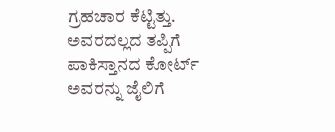ಗ್ರಹಚಾರ ಕೆಟ್ಟಿತ್ತು. ಅವರದಲ್ಲದ ತಪ್ಪಿಗೆ ಪಾಕಿಸ್ತಾನದ ಕೋರ್ಟ್ ಅವರನ್ನು ಜೈಲಿಗೆ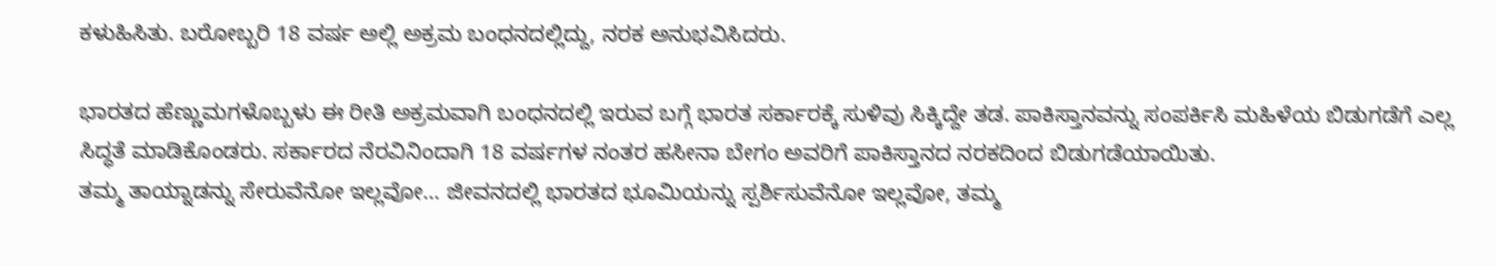ಕಳುಹಿಸಿತು. ಬರೋಬ್ಬರಿ 18 ವರ್ಷ ಅಲ್ಲಿ ಅಕ್ರಮ ಬಂಧನದಲ್ಲಿದ್ದು, ನರಕ ಅನುಭವಿಸಿದರು.

ಭಾರತದ ಹೆಣ್ಣುಮಗಳೊಬ್ಬಳು ಈ ರೀತಿ ಅಕ್ರಮವಾಗಿ ಬಂಧನದಲ್ಲಿ ಇರುವ ಬಗ್ಗೆ ಭಾರತ ಸರ್ಕಾರಕ್ಕೆ ಸುಳಿವು ಸಿಕ್ಕಿದ್ದೇ ತಡ. ಪಾಕಿಸ್ತಾನವನ್ನು ಸಂಪರ್ಕಿಸಿ ಮಹಿಳೆಯ ಬಿಡುಗಡೆಗೆ ಎಲ್ಲ ಸಿದ್ಧತೆ ಮಾಡಿಕೊಂಡರು. ಸರ್ಕಾರದ ನೆರವಿನಿಂದಾಗಿ 18 ವರ್ಷಗಳ ನಂತರ ಹಸೀನಾ ಬೇಗಂ ಅವರಿಗೆ ಪಾಕಿಸ್ತಾನದ ನರಕದಿಂದ ಬಿಡುಗಡೆಯಾಯಿತು.
ತಮ್ಮ ತಾಯ್ನಾಡನ್ನು ಸೇರುವೆನೋ ಇಲ್ಲವೋ… ಜೀವನದಲ್ಲಿ ಭಾರತದ ಭೂಮಿಯನ್ನು ಸ್ಪರ್ಶಿಸುವೆನೋ ಇಲ್ಲವೋ, ತಮ್ಮ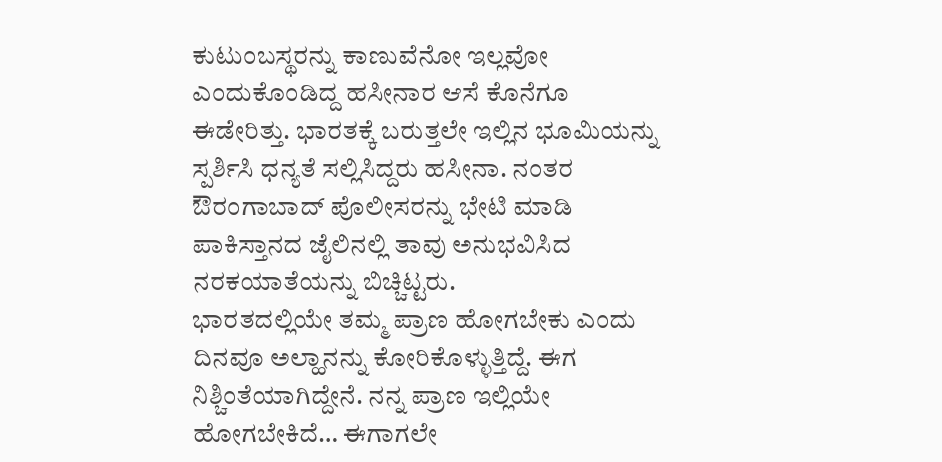ಕುಟುಂಬಸ್ಥರನ್ನು ಕಾಣುವೆನೋ ಇಲ್ಲವೋ ಎಂದುಕೊಂಡಿದ್ದ ಹಸೀನಾರ ಆಸೆ ಕೊನೆಗೂ ಈಡೇರಿತ್ತು. ಭಾರತಕ್ಕೆ ಬರುತ್ತಲೇ ಇಲ್ಲಿನ ಭೂಮಿಯನ್ನು ಸ್ಪರ್ಶಿಸಿ ಧನ್ಯತೆ ಸಲ್ಲಿಸಿದ್ದರು ಹಸೀನಾ. ನಂತರ ಔರಂಗಾಬಾದ್ ಪೊಲೀಸರನ್ನು ಭೇಟಿ ಮಾಡಿ ಪಾಕಿಸ್ತಾನದ ಜೈಲಿನಲ್ಲಿ ತಾವು ಅನುಭವಿಸಿದ ನರಕಯಾತೆಯನ್ನು ಬಿಚ್ಚಿಟ್ಟರು.
ಭಾರತದಲ್ಲಿಯೇ ತಮ್ಮ ಪ್ರಾಣ ಹೋಗಬೇಕು ಎಂದು ದಿನವೂ ಅಲ್ಹಾನನ್ನು ಕೋರಿಕೊಳ್ಳುತ್ತಿದ್ದೆ. ಈಗ ನಿಶ್ಚಿಂತೆಯಾಗಿದ್ದೇನೆ. ನನ್ನ ಪ್ರಾಣ ಇಲ್ಲಿಯೇ ಹೋಗಬೇಕಿದೆ… ಈಗಾಗಲೇ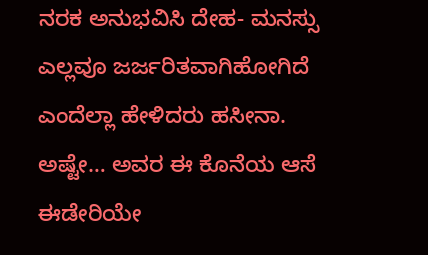ನರಕ ಅನುಭವಿಸಿ ದೇಹ- ಮನಸ್ಸು ಎಲ್ಲವೂ ಜರ್ಜರಿತವಾಗಿಹೋಗಿದೆ ಎಂದೆಲ್ಲಾ ಹೇಳಿದರು ಹಸೀನಾ.
ಅಷ್ಟೇ… ಅವರ ಈ ಕೊನೆಯ ಆಸೆ ಈಡೇರಿಯೇ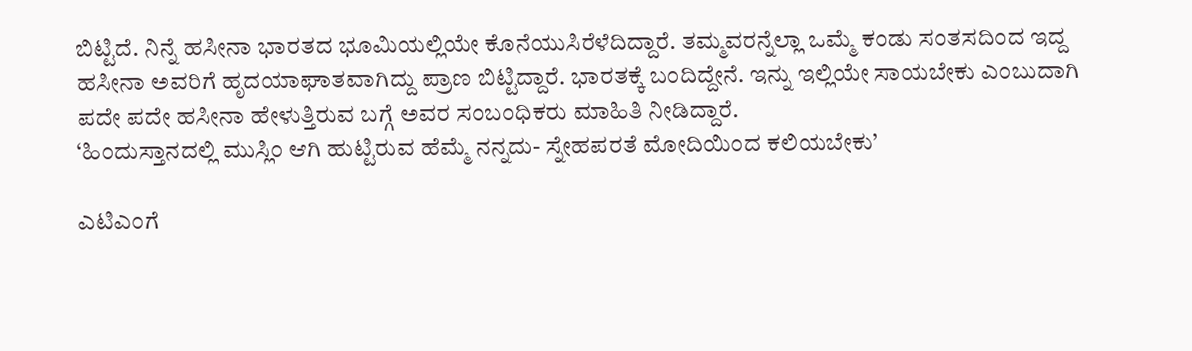ಬಿಟ್ಟಿದೆ. ನಿನ್ನೆ ಹಸೀನಾ ಭಾರತದ ಭೂಮಿಯಲ್ಲಿಯೇ ಕೊನೆಯುಸಿರೆಳೆದಿದ್ದಾರೆ. ತಮ್ಮವರನ್ನೆಲ್ಲಾ ಒಮ್ಮೆ ಕಂಡು ಸಂತಸದಿಂದ ಇದ್ದ ಹಸೀನಾ ಅವರಿಗೆ ಹೃದಯಾಘಾತವಾಗಿದ್ದು ಪ್ರಾಣ ಬಿಟ್ಟಿದ್ದಾರೆ. ಭಾರತಕ್ಕೆ ಬಂದಿದ್ದೇನೆ. ಇನ್ನು ಇಲ್ಲಿಯೇ ಸಾಯಬೇಕು ಎಂಬುದಾಗಿ ಪದೇ ಪದೇ ಹಸೀನಾ ಹೇಳುತ್ತಿರುವ ಬಗ್ಗೆ ಅವರ ಸಂಬಂಧಿಕರು ಮಾಹಿತಿ ನೀಡಿದ್ದಾರೆ.
‘ಹಿಂದುಸ್ತಾನದಲ್ಲಿ ಮುಸ್ಲಿಂ ಆಗಿ ಹುಟ್ಟಿರುವ ಹೆಮ್ಮೆ ನನ್ನದು- ಸ್ನೇಹಪರತೆ ಮೋದಿಯಿಂದ ಕಲಿಯಬೇಕು’

ಎಟಿಎಂಗೆ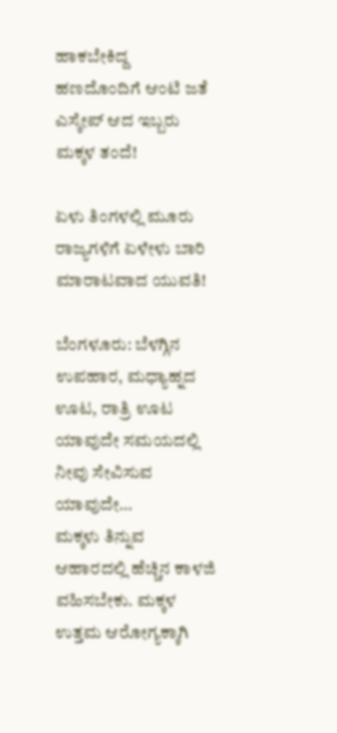ಹಾಕಬೇಕಿದ್ದ ಹಣದೊಂದಿಗೆ ಆಂಟಿ ಜತೆ ಎಸ್ಕೇಪ್ ಆದ ಇಬ್ಬರು ಮಕ್ಕಳ ತಂದೆ!

ಏಳು ತಿಂಗಳಲ್ಲಿ ಮೂರು ರಾಜ್ಯಗಳಿಗೆ ಏಳೇಳು ಬಾರಿ ಮಾರಾಟವಾದ ಯುವತಿ!

ಬೆಂಗಳೂರು: ಬೆಳಗ್ಗಿನ ಉಪಹಾರ, ಮಧ್ಯಾಹ್ನದ ಊಟ, ರಾತ್ರಿ ಊಟ ಯಾವುದೇ ಸಮಯದಲ್ಲಿ ನೀವು ಸೇವಿಸುವ ಯಾವುದೇ…
ಮಕ್ಕಳು ತಿನ್ನುವ ಆಹಾರದಲ್ಲಿ ಹೆಚ್ಚಿನ ಕಾಳಜಿ ವಹಿಸಬೇಕು. ಮಕ್ಕಳ ಉತ್ತಮ ಆರೋಗ್ಯಕ್ಕಾಗಿ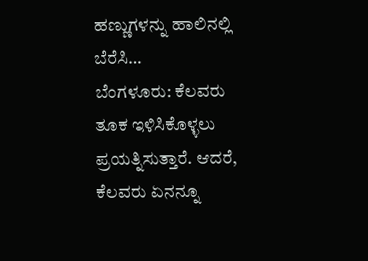ಹಣ್ಣುಗಳನ್ನು ಹಾಲಿನಲ್ಲಿ ಬೆರೆಸಿ…
ಬೆಂಗಳೂರು: ಕೆಲವರು ತೂಕ ಇಳಿಸಿಕೊಳ್ಳಲು ಪ್ರಯತ್ನಿಸುತ್ತಾರೆ. ಆದರೆ, ಕೆಲವರು ಏನನ್ನೂ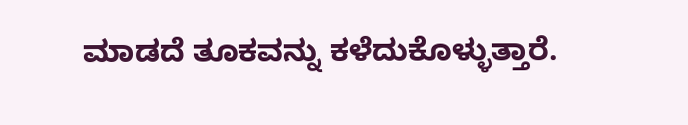ಮಾಡದೆ ತೂಕವನ್ನು ಕಳೆದುಕೊಳ್ಳುತ್ತಾರೆ.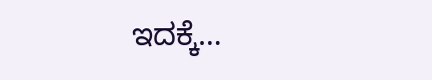ಇದಕ್ಕೆ…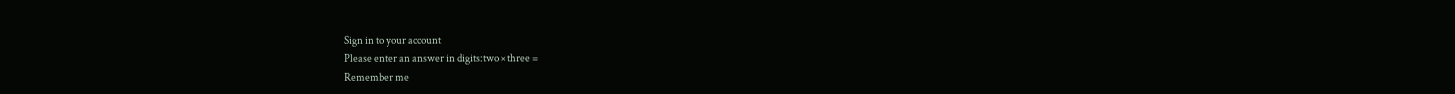Sign in to your account
Please enter an answer in digits:two × three =
Remember me